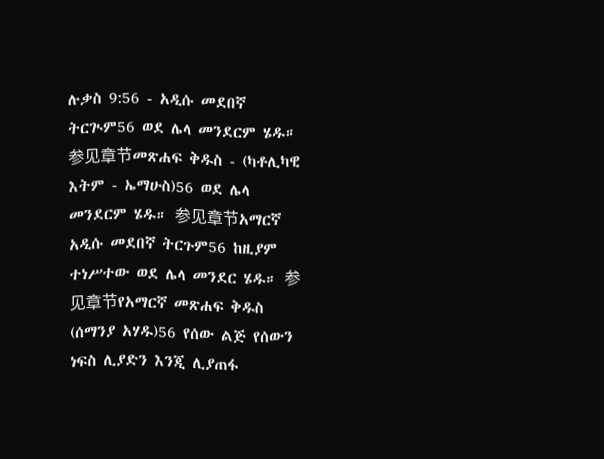ሉቃስ 9:56 - አዲሱ መደበኛ ትርጒም56 ወደ ሌላ መንደርም ሄዱ። 参见章节መጽሐፍ ቅዱስ - (ካቶሊካዊ እትም - ኤማሁስ)56 ወደ ሌላ መንደርም ሄዱ። 参见章节አማርኛ አዲሱ መደበኛ ትርጉም56 ከዚያም ተነሥተው ወደ ሌላ መንደር ሄዱ። 参见章节የአማርኛ መጽሐፍ ቅዱስ (ሰማንያ አሃዱ)56 የሰው ልጅ የሰውን ነፍስ ሊያድን እንጂ ሊያጠፋ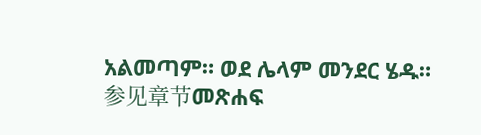አልመጣም። ወደ ሌላም መንደር ሄዱ። 参见章节መጽሐፍ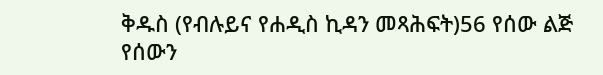ቅዱስ (የብሉይና የሐዲስ ኪዳን መጻሕፍት)56 የሰው ልጅ የሰውን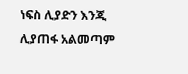ነፍስ ሊያድን እንጂ ሊያጠፋ አልመጣም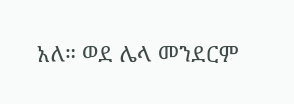አለ። ወደ ሌላ መንደርም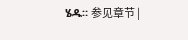ሄዱ። 参见章节 |